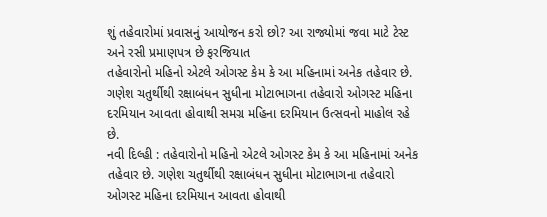શું તહેવારોમાં પ્રવાસનું આયોજન કરો છો? આ રાજ્યોમાં જવા માટે ટેસ્ટ અને રસી પ્રમાણપત્ર છે ફરજિયાત
તહેવારોનો મહિનો એટલે ઓગસ્ટ કેમ કે આ મહિનામાં અનેક તહેવાર છે. ગણેશ ચતુર્થીથી રક્ષાબંધન સુધીના મોટાભાગના તહેવારો ઓગસ્ટ મહિના દરમિયાન આવતા હોવાથી સમગ્ર મહિના દરમિયાન ઉત્સવનો માહોલ રહે છે.
નવી દિલ્હી : તહેવારોનો મહિનો એટલે ઓગસ્ટ કેમ કે આ મહિનામાં અનેક તહેવાર છે. ગણેશ ચતુર્થીથી રક્ષાબંધન સુધીના મોટાભાગના તહેવારો ઓગસ્ટ મહિના દરમિયાન આવતા હોવાથી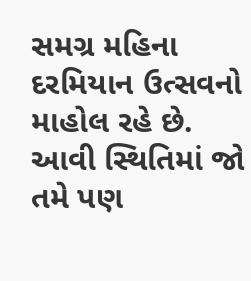સમગ્ર મહિના દરમિયાન ઉત્સવનો માહોલ રહે છે. આવી સ્થિતિમાં જો તમે પણ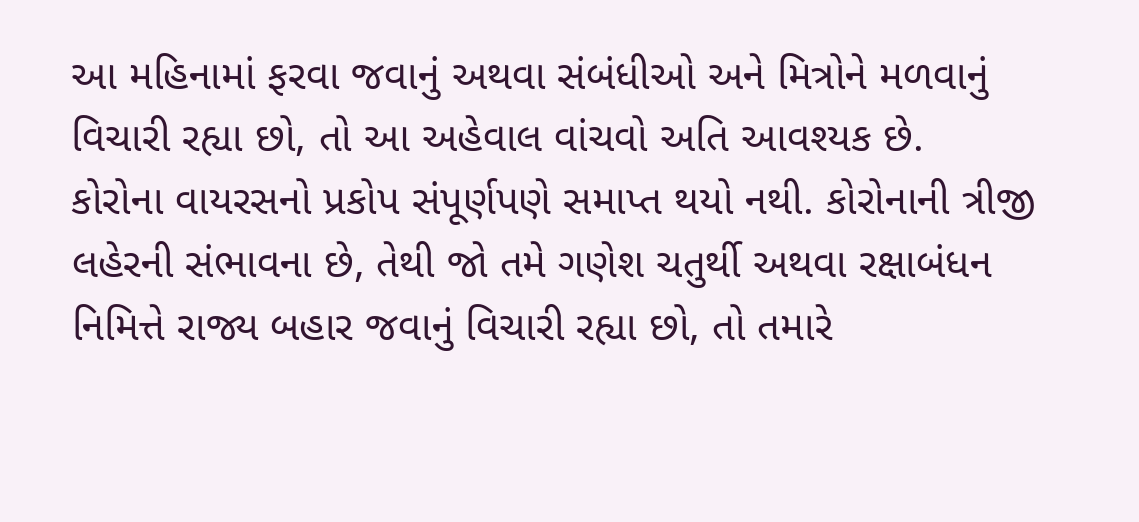આ મહિનામાં ફરવા જવાનું અથવા સંબંધીઓ અને મિત્રોને મળવાનું વિચારી રહ્યા છો, તો આ અહેવાલ વાંચવો અતિ આવશ્યક છે.
કોરોના વાયરસનો પ્રકોપ સંપૂર્ણપણે સમાપ્ત થયો નથી. કોરોનાની ત્રીજી લહેરની સંભાવના છે, તેથી જો તમે ગણેશ ચતુર્થી અથવા રક્ષાબંધન નિમિત્તે રાજ્ય બહાર જવાનું વિચારી રહ્યા છો, તો તમારે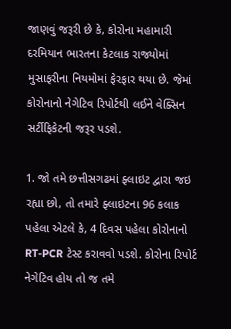જાણવું જરૂરી છે કે, કોરોના મહામારી દરમિયાન ભારતના કેટલાક રાજ્યોમાં મુસાફરીના નિયમોમાં ફેરફાર થયા છે. જેમાં કોરોનાનો નેગેટિવ રિપોર્ટથી લઈને વેક્સિન સર્ટીફિકેટની જરૂર પડશે.

1. જો તમે છત્તીસગઢમાં ફ્લાઇટ દ્વારા જઇ રહ્યા છો, તો તમારે ફ્લાઇટના 96 કલાક પહેલા એટલે કે, 4 દિવસ પહેલા કોરોનાનો RT-PCR ટેસ્ટ કરાવવો પડશે. કોરોના રિપોર્ટ નેગેટિવ હોય તો જ તમે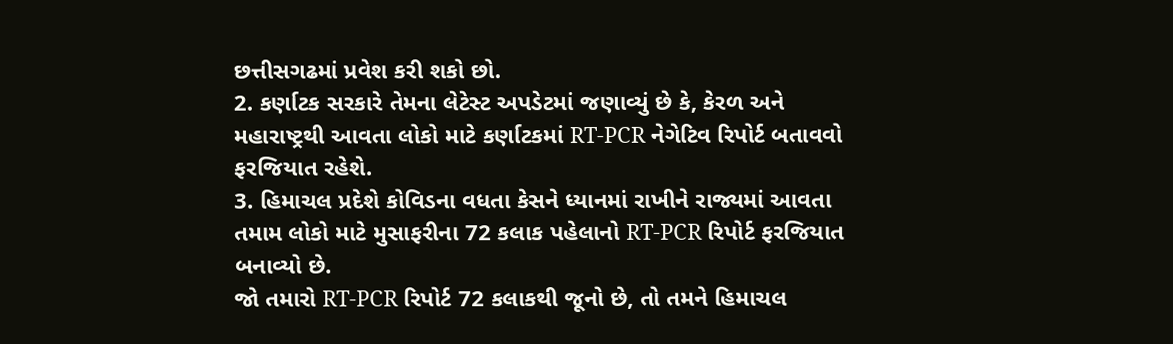છત્તીસગઢમાં પ્રવેશ કરી શકો છો.
2. કર્ણાટક સરકારે તેમના લેટેસ્ટ અપડેટમાં જણાવ્યું છે કે, કેરળ અને મહારાષ્ટ્રથી આવતા લોકો માટે કર્ણાટકમાં RT-PCR નેગેટિવ રિપોર્ટ બતાવવો ફરજિયાત રહેશે.
3. હિમાચલ પ્રદેશે કોવિડના વધતા કેસને ધ્યાનમાં રાખીને રાજ્યમાં આવતા તમામ લોકો માટે મુસાફરીના 72 કલાક પહેલાનો RT-PCR રિપોર્ટ ફરજિયાત બનાવ્યો છે.
જો તમારો RT-PCR રિપોર્ટ 72 કલાકથી જૂનો છે, તો તમને હિમાચલ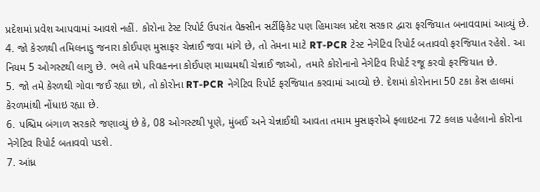પ્રદેશમાં પ્રવેશ આપવામાં આવશે નહીં. કોરોના ટેસ્ટ રિપોર્ટ ઉપરાંત વેક્સીન સર્ટીફિકેટ પણ હિમાચલ પ્રદેશ સરકાર દ્વારા ફરજિયાત બનાવવામાં આવ્યું છે.
4. જો કેરળથી તમિલનાડુ જનારા કોઈપણ મુસાફર ચેન્નાઈ જવા માંગે છે, તો તેમના માટે RT-PCR ટેસ્ટ નેગેટિવ રિપોર્ટ બતાવવો ફરજિયાત રહેશે. આ નિયમ 5 ઓગસ્ટથી લાગુ છે. ભલે તમે પરિવહનના કોઈપણ માધ્યમથી ચેન્નાઈ જાઓ, તમારે કોરોનાનો નેગેટિવ રિપોર્ટ રજૂ કરવો ફરજિયાત છે.
5. જો તમે કેરળથી ગોવા જઈ રહ્યા છો, તો કોરોના RT-PCR નેગેટિવ રિપોર્ટ ફરજિયાત કરવામાં આવ્યો છે. દેશમાં કોરોનાના 50 ટકા કેસ હાલમાં કેરળમાંથી નોંધાઇ રહ્યા છે.
6. પશ્ચિમ બંગાળ સરકારે જણાવ્યું છે કે, 08 ઓગસ્ટથી પૂણે, મુંબઈ અને ચેન્નાઈથી આવતા તમામ મુસાફરોએ ફ્લાઇટના 72 કલાક પહેલાનો કોરોના નેગેટિવ રિપોર્ટ બતાવવો પડશે.
7. આંધ્ર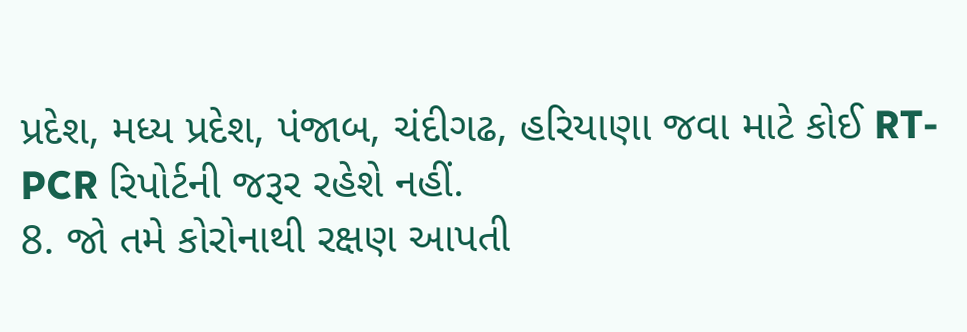પ્રદેશ, મધ્ય પ્રદેશ, પંજાબ, ચંદીગઢ, હરિયાણા જવા માટે કોઈ RT-PCR રિપોર્ટની જરૂર રહેશે નહીં.
8. જો તમે કોરોનાથી રક્ષણ આપતી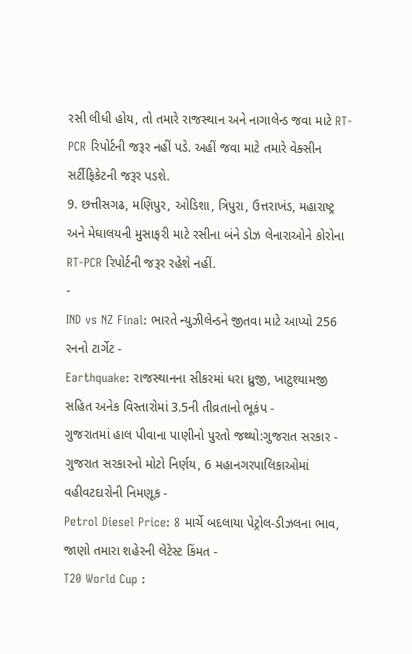રસી લીધી હોય, તો તમારે રાજસ્થાન અને નાગાલેન્ડ જવા માટે RT-PCR રિપોર્ટની જરૂર નહીં પડે. અહીં જવા માટે તમારે વેક્સીન સર્ટીફિકેટની જરૂર પડશે.
9. છત્તીસગઢ, મણિપુર, ઓડિશા, ત્રિપુરા, ઉત્તરાખંડ, મહારાષ્ટ્ર અને મેઘાલયની મુસાફરી માટે રસીના બંને ડોઝ લેનારાઓને કોરોના RT-PCR રિપોર્ટની જરૂર રહેશે નહીં.
-
IND vs NZ Final: ભારતે ન્યુઝીલેન્ડને જીતવા માટે આપ્યો 256 રનનો ટાર્ગેટ -
Earthquake: રાજસ્થાનના સીકરમાં ધરા ધ્રુજી, ખાટુશ્યામજી સહિત અનેક વિસ્તારોમાં 3.5ની તીવ્રતાનો ભૂકંપ -
ગુજરાતમાં હાલ પીવાના પાણીનો પુરતો જથ્થો:ગુજરાત સરકાર -
ગુજરાત સરકારનો મોટો નિર્ણય, 6 મહાનગરપાલિકાઓમાં વહીવટદારોની નિમણૂક -
Petrol Diesel Price: 8 માર્ચે બદલાયા પેટ્રોલ-ડીઝલના ભાવ, જાણો તમારા શહેરની લેટેસ્ટ કિંમત -
T20 World Cup :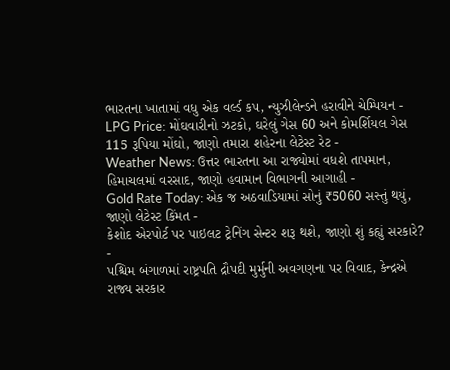ભારતના ખાતામાં વધુ એક વર્લ્ડ કપ, ન્યુઝીલેન્ડને હરાવીને ચેમ્પિયન -
LPG Price: મોંઘવારીનો ઝટકો, ઘરેલું ગેસ 60 અને કોમર્શિયલ ગેસ 115 રૂપિયા મોંઘો, જાણો તમારા શહેરના લેટેસ્ટ રેટ -
Weather News: ઉત્તર ભારતના આ રાજ્યોમાં વધશે તાપમાન, હિમાચલમાં વરસાદ, જાણો હવામાન વિભાગની આગાહી -
Gold Rate Today: એક જ અઠવાડિયામાં સોનું ₹5060 સસ્તું થયું, જાણો લેટેસ્ટ કિંમત -
કેશોદ એરપોર્ટ પર પાઇલટ ટ્રેનિંગ સેન્ટર શરૂ થશે, જાણો શું કહ્યું સરકારે? -
પશ્ચિમ બંગાળમાં રાષ્ટ્રપતિ દ્રૌપદી મુર્મુની અવગણના પર વિવાદ, કેન્દ્રએ રાજ્ય સરકાર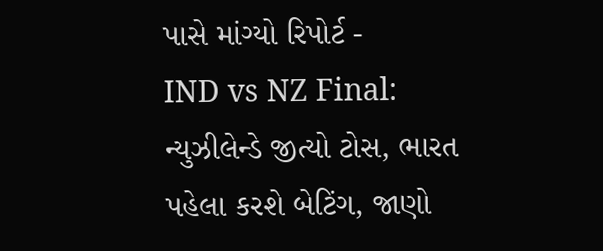પાસે માંગ્યો રિપોર્ટ -
IND vs NZ Final: ન્યુઝીલેન્ડે જીત્યો ટોસ, ભારત પહેલા કરશે બેટિંગ, જાણો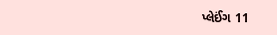પ્લેઈંગ 11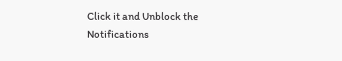Click it and Unblock the Notifications